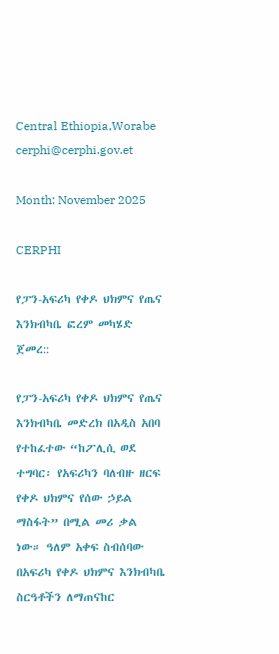Central Ethiopia,Worabe
cerphi@cerphi.gov.et

Month: November 2025

CERPHI

የፓን-አፍሪካ የቀዶ ህክምና የጤና እንክብካቤ ፎረም መካሄድ ጀመረ::

የፓን-አፍሪካ የቀዶ ህክምና የጤና እንክብካቤ መድረክ በአዲስ አበባ የተከፈተው “ከፖሊሲ ወደ ተግባር፡ የአፍሪካን ባለብዙ ዘርፍ የቀዶ ህክምና የሰው ኃይል ማስፋት” በሚል መሪ ቃል ነው። ዓለም አቀፍ ስብሰባው በአፍሪካ የቀዶ ህክምና እንክብካቤ ስርዓቶችን ለማጠናከር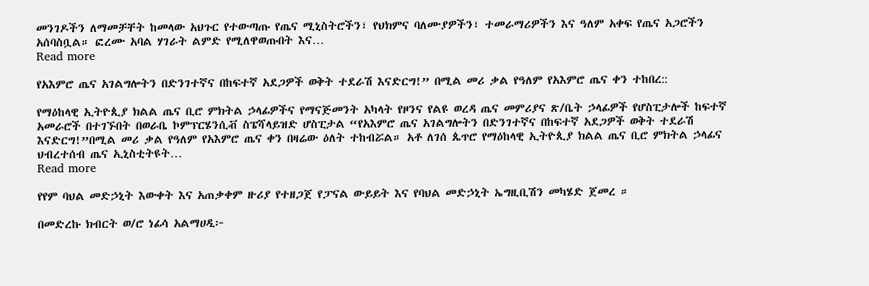መንገዶችን ለማመቻቸት ከመላው አህጉር የተውጣጡ የጤና ሚኒስትሮችን፣ የህክምና ባለሙያዎችን፣ ተመራማሪዎችን እና ዓለም አቀፍ የጤና አጋሮችን አሰባስቧል። ፎረሙ አባል ሃገራት ልምድ የሚለዋወጡበት እና…
Read more

የአእምሮ ጤና አገልግሎትን በድንገተኛና በከፍተኛ አደጋዎች ወቅት ተደራሽ እናድርግ!” በሚል መሪ ቃል የዓለም የአእምሮ ጤና ቀን ተከበረ::

የማዕከላዊ ኢትዮጲያ ክልል ጤና ቢሮ ምክትል ኃላፊዎችና የማናጅመንት አካላት የዞንና የልዩ ወረዳ ጤና መምሪያና ጽ/ቤት ኃላፊዎች የሆስፒታሎች ከፍተኛ አመራሮች በተገኙበት በወራቤ ኮምፕርሄንሲቭ ስፔሻላይዝድ ሆስፒታል “የአእምሮ ጤና አገልግሎትን በድንገተኛና በከፍተኛ አደጋዎች ወቅት ተደራሽ እናድርግ!”በሚል መሪ ቃል የዓለም የአእምሮ ጤና ቀን በዛሬው ዕለት ተከብሯል። አቶ ለገሰ ጴጥሮ የማዕከላዊ ኢትዮጲያ ክልል ጤና ቢሮ ምክትል ኃላፊና ህብረተሰብ ጤና ኢኒስቲትዩት…
Read more

የየም ባህል መድኃኒት እውቀት እና አጠቃቀም ዙሪያ የተዘጋጀ የፓናል ውይይት እና የባህል መድኃኒት ኤግዚቢሽን መካሄድ ጀመረ ።

በመድረኩ ክብርት ወ/ሮ ነፊሳ አልማሀዲ፦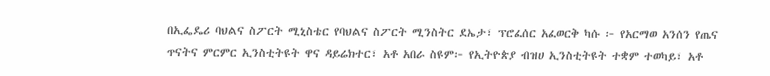በኢፌዴሪ ባህልና ስፖርት ሚኒስቴር የባህልና ስፖርት ሚንስትር ደኤታ፣ ፕሮፈሰር አፈወርቅ ካሱ ፦ የአርማወ አንሰን የጤና ጥናትና ምርምር ኢንስቲትዩት ዋና ዳይሬክተር፣ አቶ አበራ ስዩም፦ የኢትዮጵያ ብዝሀ ኢንስቲትዩት ተቋም ተወካይ፣ አቶ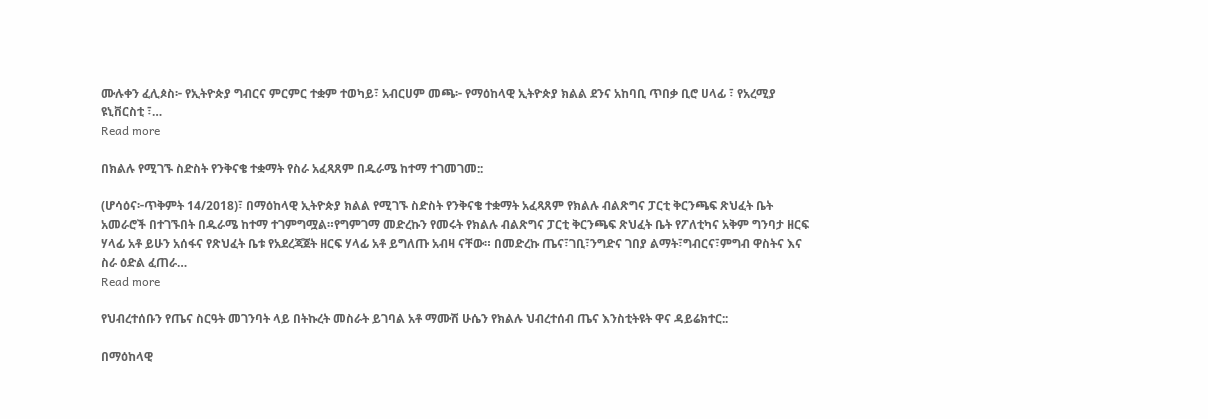ሙሉቀን ፈሊጶስ፦ የኢትዮጵያ ግብርና ምርምር ተቋም ተወካይ፣ አብርሀም መጫ፦ የማዕከላዊ ኢትዮጵያ ክልል ደንና አከባቢ ጥበቃ ቢሮ ሀላፊ ፣ የአረሚያ ዩኒቨርስቲ ፣…
Read more

በክልሉ የሚገኙ ስድስት የንቅናቄ ተቋማት የስራ አፈጻጸም በዱራሜ ከተማ ተገመገመ::

(ሆሳዕና፦ጥቅምት 14/2018)፣ በማዕከላዊ ኢትዮጵያ ክልል የሚገኙ ስድስት የንቅናቄ ተቋማት አፈጻጸም የክልሉ ብልጽግና ፓርቲ ቅርንጫፍ ጽህፈት ቤት አመራሮች በተገኙበት በዱራሜ ከተማ ተገምግሟል።የግምገማ መድረኩን የመሩት የክልሉ ብልጽግና ፓርቲ ቅርንጫፍ ጽህፈት ቤት የፖለቲካና አቅም ግንባታ ዘርፍ ሃላፊ አቶ ይሁን አሰፋና የጽህፈት ቤቱ የአደረጃጀት ዘርፍ ሃላፊ አቶ ይግለጡ አብዛ ናቸው። በመድረኩ ጤና፣ገቢ፣ንግድና ገበያ ልማት፣ግብርና፣ምግብ ዋስትና እና ስራ ዕድል ፈጠራ…
Read more

የህብረተሰቡን የጤና ስርዓት መገንባት ላይ በትኩረት መስራት ይገባል አቶ ማሙሽ ሁሴን የክልሉ ህብረተሰብ ጤና እንስቲትዩት ዋና ዳይሬክተር::

በማዕከላዊ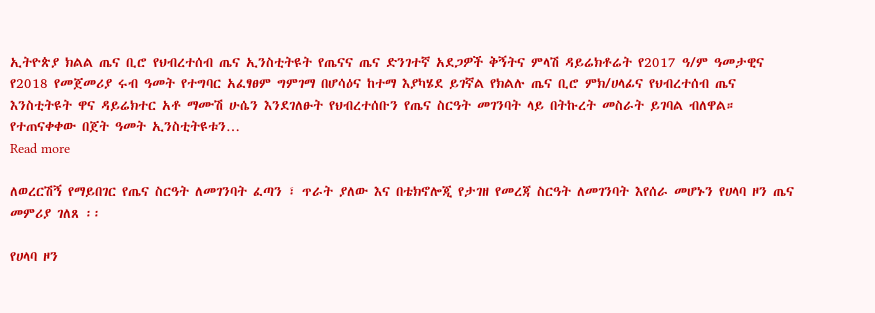ኢትዮጵያ ክልል ጤና ቢሮ የህብረተሰብ ጤና ኢንስቲትዩት የጤናና ጤና ድንገተኛ አደጋዎች ቅኝትና ምላሽ ዳይሬክቶሬት የ2017 ዓ/ም ዓመታዊና የ2018 የመጀመሪያ ሩብ ዓመት የተግባር አፈፃፀም ግምገማ በሆሳዕና ከተማ እያካሄደ ይገኛል የክልሉ ጤና ቢሮ ምክ/ሀላፊና የህብረተሰብ ጤና እንስቲትዩት ዋና ዳይሬክተር አቶ ማሙሽ ሁሴን እንደገለፁት የህብረተሰቡን የጤና ስርዓት መገንባት ላይ በትኩረት መስራት ይገባል ብለዋል። የተጠናቀቀው በጀት ዓመት ኢንስቲትዩቱን…
Read more

ለወረርሽኝ የማይበገር የጤና ስርዓት ለመገንባት ፈጣን ፣ ጥራት ያለው እና በቴክኖሎጂ የታገዘ የመረጃ ስርዓት ለመገንባት እየሰራ መሆኑን የሀላባ ዞን ጤና መምሪያ ገለጸ ፡፡

የሀላባ ዞን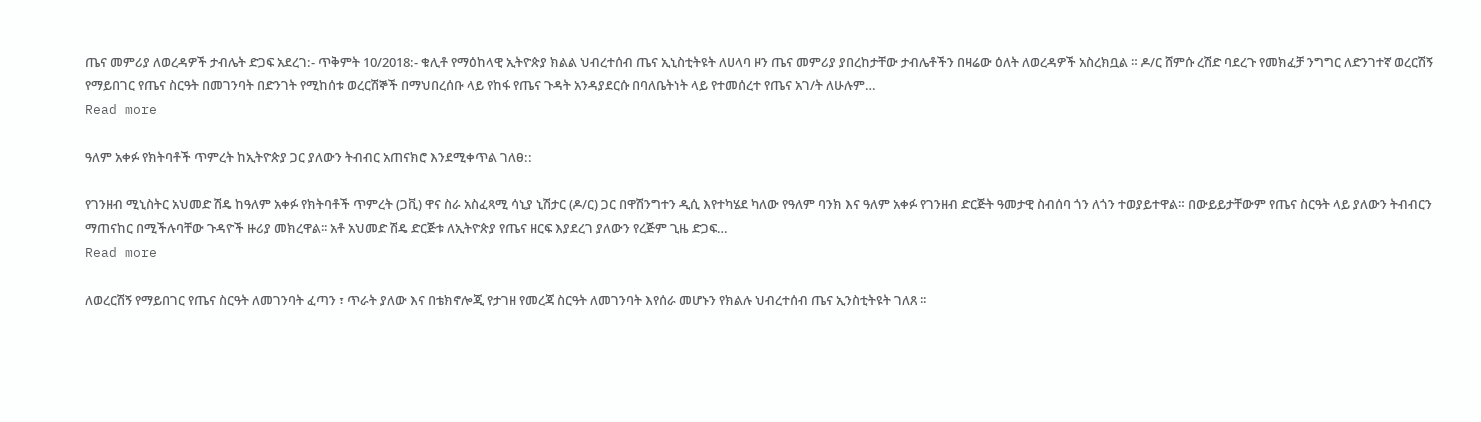ጤና መምሪያ ለወረዳዎች ታብሌት ድጋፍ አደረገ:- ጥቅምት 10/2018:- ቁሊቶ የማዕከላዊ ኢትዮጵያ ክልል ህብረተሰብ ጤና ኢኒስቲትዩት ለሀላባ ዞን ጤና መምሪያ ያበረከታቸው ታብሌቶችን በዛሬው ዕለት ለወረዳዎች አስረክቧል ። ዶ/ር ሸምሱ ረሽድ ባደረጉ የመክፈቻ ንግግር ለድንገተኛ ወረርሽኝ የማይበገር የጤና ስርዓት በመገንባት በድንገት የሚከሰቱ ወረርሽኞች በማህበረሰቡ ላይ የከፋ የጤና ጉዳት አንዳያደርሱ በባለቤትነት ላይ የተመሰረተ የጤና አገ/ት ለሁሉም…
Read more

ዓለም አቀፉ የክትባቶች ጥምረት ከኢትዮጵያ ጋር ያለውን ትብብር አጠናክሮ እንደሚቀጥል ገለፀ::

የገንዘብ ሚኒስትር አህመድ ሽዴ ከዓለም አቀፉ የክትባቶች ጥምረት (ጋቪ) ዋና ስራ አስፈጻሚ ሳኒያ ኒሽታር (ዶ/ር) ጋር በዋሽንግተን ዲሲ እየተካሄደ ካለው የዓለም ባንክ እና ዓለም አቀፉ የገንዘብ ድርጅት ዓመታዊ ስብሰባ ጎን ለጎን ተወያይተዋል። በውይይታቸውም የጤና ስርዓት ላይ ያለውን ትብብርን ማጠናከር በሚችሉባቸው ጉዳዮች ዙሪያ መክረዋል፡፡ አቶ አህመድ ሽዴ ድርጅቱ ለኢትዮጵያ የጤና ዘርፍ እያደረገ ያለውን የረጅም ጊዜ ድጋፍ…
Read more

ለወረርሽኝ የማይበገር የጤና ስርዓት ለመገንባት ፈጣን ፣ ጥራት ያለው እና በቴክኖሎጂ የታገዘ የመረጃ ስርዓት ለመገንባት እየሰራ መሆኑን የክልሉ ህብረተሰብ ጤና ኢንስቲትዩት ገለጸ ፡፡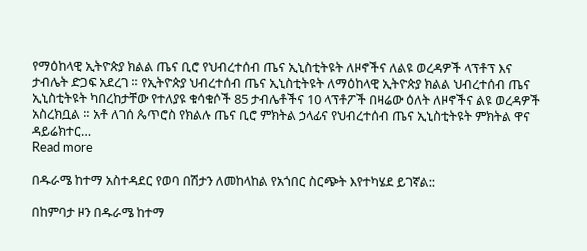የማዕከላዊ ኢትዮጵያ ክልል ጤና ቢሮ የህብረተሰብ ጤና ኢኒስቲትዩት ለዞኖችና ለልዩ ወረዳዎች ላፕቶፕ እና ታብሌት ድጋፍ አደረገ ። የኢትዮጵያ ህብረተሰብ ጤና ኢኒስቲትዩት ለማዕከላዊ ኢትዮጵያ ክልል ህብረተሰብ ጤና ኢኒስቲትዩት ካበረከታቸው የተለያዩ ቁሳቁሶች 85 ታብሌቶችና 10 ላፕቶፖች በዛሬው ዕለት ለዞኖችና ልዩ ወረዳዎች አስረክቧል ። አቶ ለገሰ ጴጥሮስ የክልሉ ጤና ቢሮ ምክትል ኃላፊና የህብረተሰብ ጤና ኢኒስቲትዩት ምክትል ዋና ዳይሬክተር…
Read more

በዱራሜ ከተማ አስተዳደር የወባ በሽታን ለመከላከል የአጎበር ስርጭት እየተካሄደ ይገኛል::

በከምባታ ዞን በዱራሜ ከተማ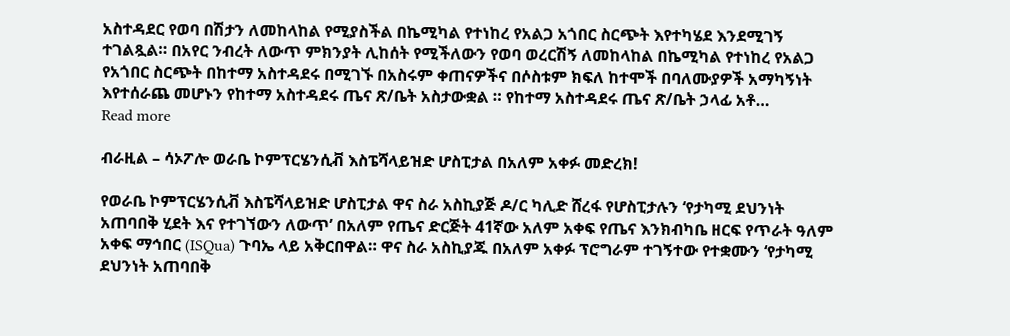አስተዳደር የወባ በሽታን ለመከላከል የሚያስችል በኬሚካል የተነከረ የአልጋ አጎበር ስርጭት እየተካሄደ እንደሚገኝ ተገልጿል። በአየር ንብረት ለውጥ ምክንያት ሊከሰት የሚችለውን የወባ ወረርሽኝ ለመከላከል በኬሚካል የተነከረ የአልጋ የአጎበር ስርጭት በከተማ አስተዳደሩ በሚገኙ በአስሩም ቀጠናዎችና በሶስቱም ክፍለ ከተሞች በባለሙያዎች አማካኝነት እየተሰራጨ መሆኑን የከተማ አስተዳደሩ ጤና ጽ/ቤት አስታውቋል ። የከተማ አስተዳደሩ ጤና ጽ/ቤት ኃላፊ አቶ…
Read more

ብራዚል – ሳኦፖሎ ወራቤ ኮምፕርሄንሲቭ እስፔሻላይዝድ ሆስፒታል በአለም አቀፉ መድረክ!

የወራቤ ኮምፕርሄንሲቭ እስፔሻላይዝድ ሆስፒታል ዋና ስራ አስኪያጅ ዶ/ር ካሊድ ሸረፋ የሆስፒታሉን ‘የታካሚ ደህንነት አጠባበቅ ሂደት እና የተገኘውን ለውጥ’ በአለም የጤና ድርጅት 41ኛው አለም አቀፍ የጤና እንክብካቤ ዘርፍ የጥራት ዓለም አቀፍ ማኅበር (ISQua) ጉባኤ ላይ አቅርበዋል። ዋና ስራ አስኪያጁ በአለም አቀፉ ፕሮግራም ተገኝተው የተቋሙን ‘የታካሚ ደህንነት አጠባበቅ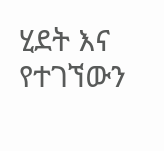ሂደት እና የተገኘውን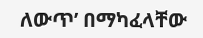ለውጥ’ በማካፈላቸው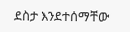ደስታ እንደተሰማቸው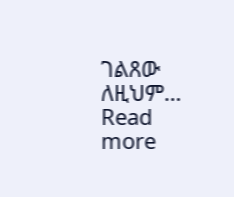ገልጸው ለዚህም…
Read more